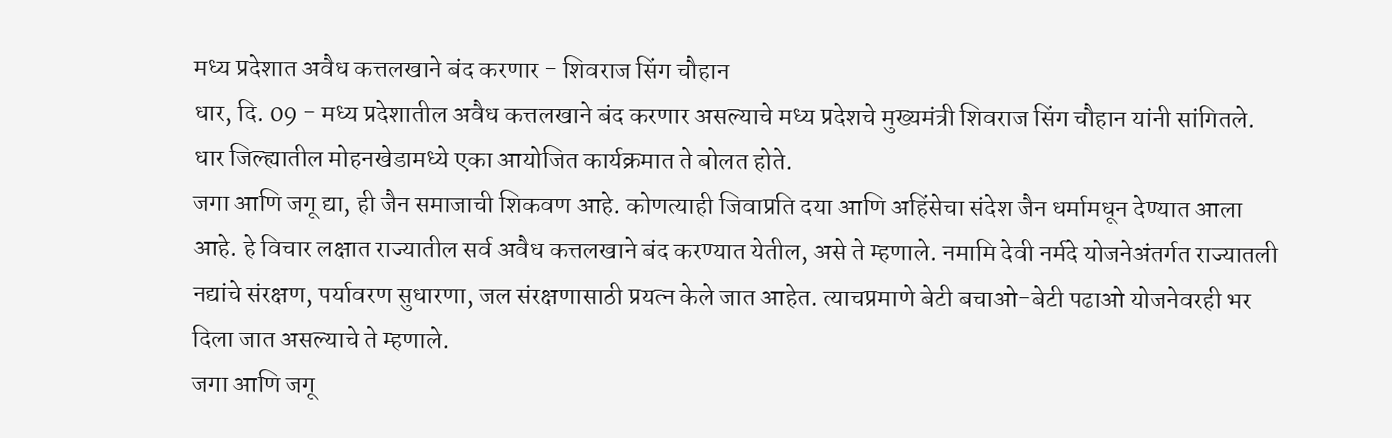मध्य प्रदेशात अवैध कत्तलखाने बंद करणार - शिवराज सिंग चौहान
धार, दि. 09 - मध्य प्रदेशातील अवैध कत्तलखाने बंद करणार असल्याचे मध्य प्रदेशचे मुख्यमंत्री शिवराज सिंग चौहान यांनी सांगितले. धार जिल्ह्यातील मोहनखेडामध्ये एका आयोजित कार्यक्रमात ते बोलत होते.
जगा आणि जगू द्या, ही जैन समाजाची शिकवण आहे. कोणत्याही जिवाप्रति दया आणि अहिंसेचा संदेश जैन धर्मामधून देण्यात आला आहे. हे विचार लक्षात राज्यातील सर्व अवैध कत्तलखाने बंद करण्यात येतील, असे ते म्हणाले. नमामि देवी नर्मदे योजनेअंतर्गत राज्यातली नद्यांचे संरक्षण, पर्यावरण सुधारणा, जल संरक्षणासाठी प्रयत्न केले जात आहेत. त्याचप्रमाणे बेटी बचाओ-बेटी पढाओ योजनेवरही भर दिला जात असल्याचे ते म्हणाले.
जगा आणि जगू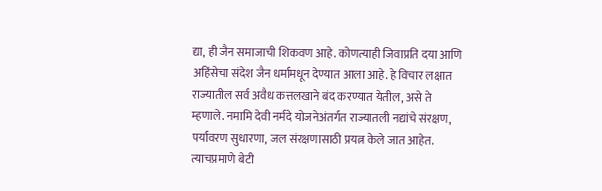द्या, ही जैन समाजाची शिकवण आहे. कोणत्याही जिवाप्रति दया आणि अहिंसेचा संदेश जैन धर्मामधून देण्यात आला आहे. हे विचार लक्षात राज्यातील सर्व अवैध कत्तलखाने बंद करण्यात येतील, असे ते म्हणाले. नमामि देवी नर्मदे योजनेअंतर्गत राज्यातली नद्यांचे संरक्षण, पर्यावरण सुधारणा, जल संरक्षणासाठी प्रयत्न केले जात आहेत. त्याचप्रमाणे बेटी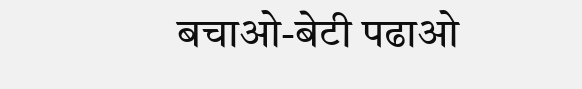बचाओ-बेटी पढाओ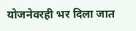योजनेवरही भर दिला जात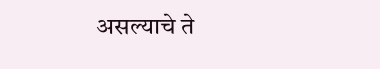असल्याचे ते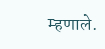म्हणाले.